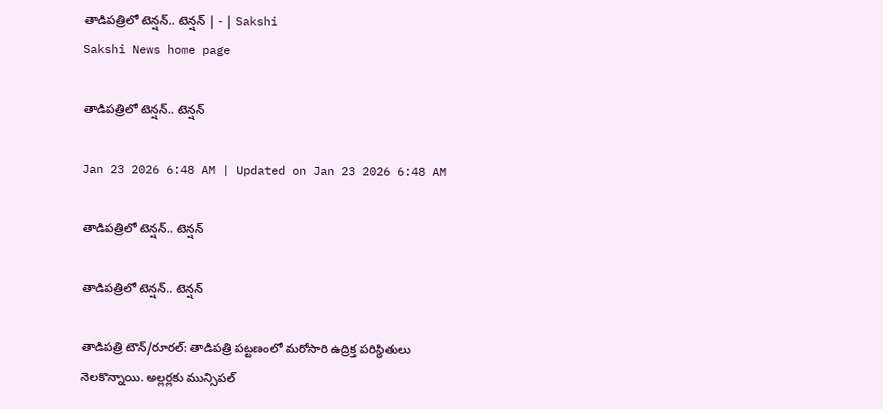తాడిపత్రిలో టెన్షన్‌.. టెన్షన్‌ | - | Sakshi
Sakshi News home page

తాడిపత్రిలో టెన్షన్‌.. టెన్షన్‌

Jan 23 2026 6:48 AM | Updated on Jan 23 2026 6:48 AM

తాడిపత్రిలో టెన్షన్‌.. టెన్షన్‌

తాడిపత్రిలో టెన్షన్‌.. టెన్షన్‌

తాడిపత్రి టౌన్‌/రూరల్‌: తాడిపత్రి పట్టణంలో మరోసారి ఉద్రిక్త పరిస్థితులు నెలకొన్నాయి. అల్లర్లకు మున్సిపల్‌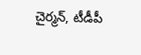చైర్మన్‌, టీడీపీ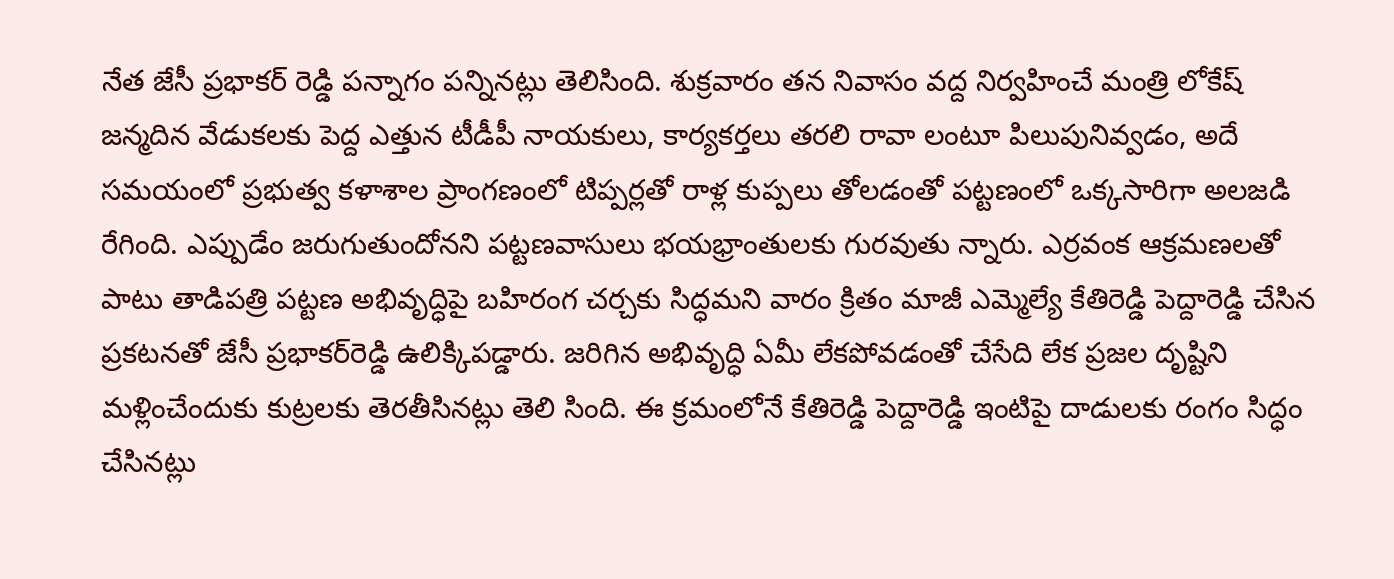నేత జేసీ ప్రభాకర్‌ రెడ్డి పన్నాగం పన్నినట్లు తెలిసింది. శుక్రవారం తన నివాసం వద్ద నిర్వహించే మంత్రి లోకేష్‌ జన్మదిన వేడుకలకు పెద్ద ఎత్తున టీడీపీ నాయకులు, కార్యకర్తలు తరలి రావా లంటూ పిలుపునివ్వడం, అదే సమయంలో ప్రభుత్వ కళాశాల ప్రాంగణంలో టిప్పర్లతో రాళ్ల కుప్పలు తోలడంతో పట్టణంలో ఒక్కసారిగా అలజడి రేగింది. ఎప్పుడేం జరుగుతుందోనని పట్టణవాసులు భయభ్రాంతులకు గురవుతు న్నారు. ఎర్రవంక ఆక్రమణలతో పాటు తాడిపత్రి పట్టణ అభివృద్ధిపై బహిరంగ చర్చకు సిద్ధమని వారం క్రితం మాజీ ఎమ్మెల్యే కేతిరెడ్డి పెద్దారెడ్డి చేసిన ప్రకటనతో జేసీ ప్రభాకర్‌రెడ్డి ఉలిక్కిపడ్డారు. జరిగిన అభివృద్ధి ఏమీ లేకపోవడంతో చేసేది లేక ప్రజల దృష్టిని మళ్లించేందుకు కుట్రలకు తెరతీసినట్లు తెలి సింది. ఈ క్రమంలోనే కేతిరెడ్డి పెద్దారెడ్డి ఇంటిపై దాడులకు రంగం సిద్ధం చేసినట్లు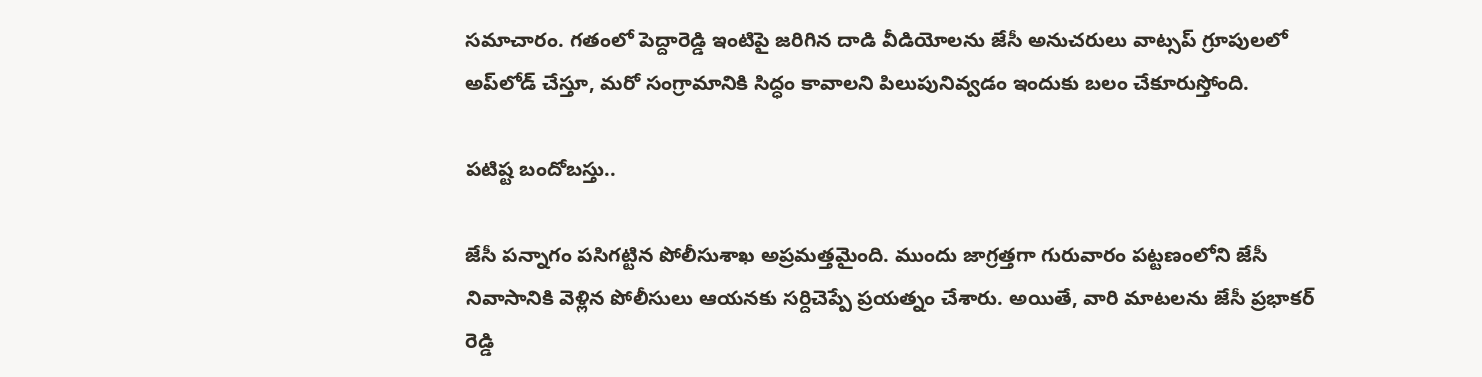సమాచారం. గతంలో పెద్దారెడ్డి ఇంటిపై జరిగిన దాడి వీడియోలను జేసీ అనుచరులు వాట్సప్‌ గ్రూపులలో అప్‌లోడ్‌ చేస్తూ, మరో సంగ్రామానికి సిద్ధం కావాలని పిలుపునివ్వడం ఇందుకు బలం చేకూరుస్తోంది.

పటిష్ట బందోబస్తు..

జేసీ పన్నాగం పసిగట్టిన పోలీసుశాఖ అప్రమత్తమైంది. ముందు జాగ్రత్తగా గురువారం పట్టణంలోని జేసీ నివాసానికి వెళ్లిన పోలీసులు ఆయనకు సర్దిచెప్పే ప్రయత్నం చేశారు. అయితే, వారి మాటలను జేసీ ప్రభాకర్‌ రెడ్డి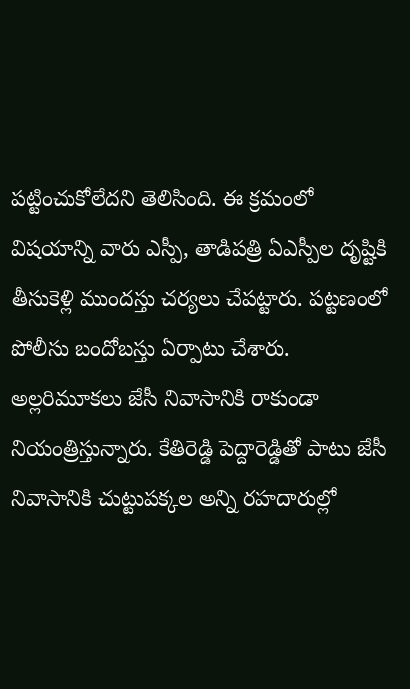పట్టించుకోలేదని తెలిసింది. ఈ క్రమంలో విషయాన్ని వారు ఎస్పీ, తాడిపత్రి ఏఎస్పీల దృష్టికి తీసుకెళ్లి ముందస్తు చర్యలు చేపట్టారు. పట్టణంలో పోలీసు బందోబస్తు ఏర్పాటు చేశారు. అల్లరిమూకలు జేసీ నివాసానికి రాకుండా నియంత్రిస్తున్నారు. కేతిరెడ్డి పెద్దారెడ్డితో పాటు జేసీ నివాసానికి చుట్టుపక్కల అన్ని రహదారుల్లో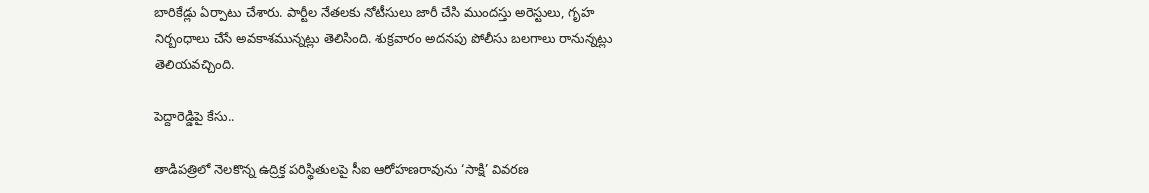బారికేడ్లు ఏర్పాటు చేశారు. పార్టీల నేతలకు నోటీసులు జారీ చేసి ముందస్తు అరెస్టులు, గృహ నిర్బంధాలు చేసే అవకాశమున్నట్లు తెలిసింది. శుక్రవారం అదనపు పోలీసు బలగాలు రానున్నట్లు తెలియవచ్చింది.

పెద్దారెడ్డిపై కేసు..

తాడిపత్రిలో నెలకొన్న ఉద్రిక్త పరిస్థితులపై సీఐ ఆరోహణరావును ‘సాక్షి’ వివరణ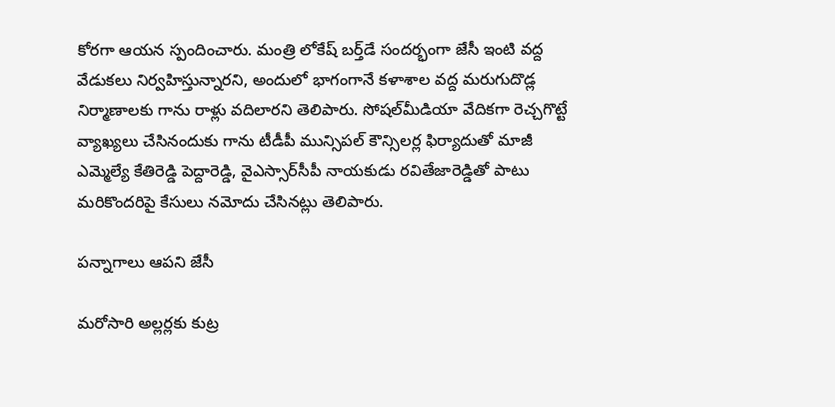కోరగా ఆయన స్పందించారు. మంత్రి లోకేష్‌ బర్త్‌డే సందర్భంగా జేసీ ఇంటి వద్ద వేడుకలు నిర్వహిస్తున్నారని, అందులో భాగంగానే కళాశాల వద్ద మరుగుదొడ్ల నిర్మాణాలకు గాను రాళ్లు వదిలారని తెలిపారు. సోషల్‌మీడియా వేదికగా రెచ్చగొట్టే వ్యాఖ్యలు చేసినందుకు గాను టీడీపీ మున్సిపల్‌ కౌన్సిలర్ల ఫిర్యాదుతో మాజీ ఎమ్మెల్యే కేతిరెడ్డి పెద్దారెడ్డి, వైఎస్సార్‌సీపీ నాయకుడు రవితేజారెడ్డితో పాటు మరికొందరిపై కేసులు నమోదు చేసినట్లు తెలిపారు.

పన్నాగాలు ఆపని జేసీ

మరోసారి అల్లర్లకు కుట్ర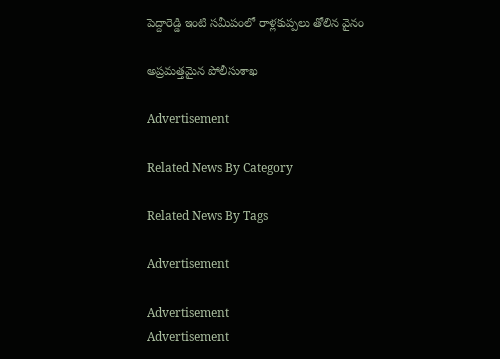పెద్దారెడ్డి ఇంటి సమీపంలో రాళ్లకుప్పలు తోలిన వైనం

అప్రమత్తమైన పోలీసుశాఖ

Advertisement

Related News By Category

Related News By Tags

Advertisement

Advertisement
Advertisement